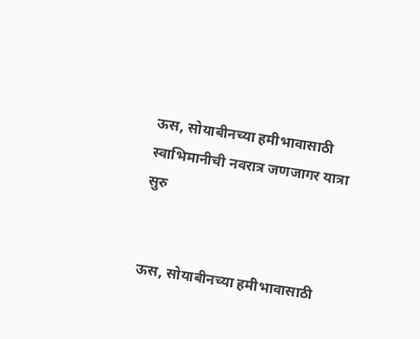ऊस, सोयाबीनच्या हमीभावासाठी स्वाभिमानीची नवरात्र जणजागर यात्रा सुरु


ऊस, सोयाबीनच्या हमीभावासाठी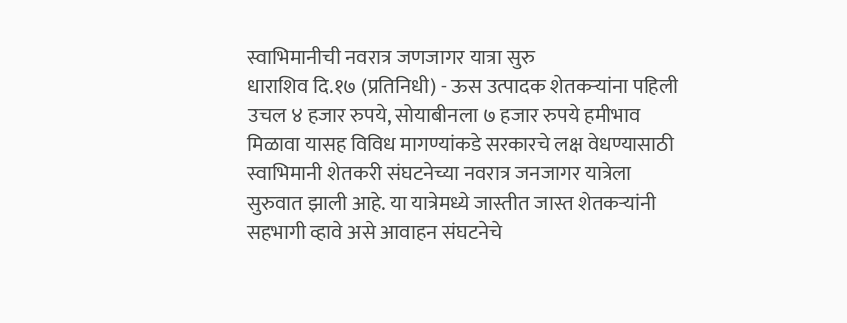स्वाभिमानीची नवरात्र जणजागर यात्रा सुरु
धाराशिव दि.१७ (प्रतिनिधी) - ऊस उत्पादक शेतकऱ्यांना पहिली उचल ४ हजार रुपये, सोयाबीनला ७ हजार रुपये हमीभाव मिळावा यासह विविध मागण्यांकडे सरकारचे लक्ष वेधण्यासाठी स्वाभिमानी शेतकरी संघटनेच्या नवरात्र जनजागर यात्रेला सुरुवात झाली आहे. या यात्रेमध्ये जास्तीत जास्त शेतकऱ्यांनी सहभागी व्हावे असे आवाहन संघटनेचे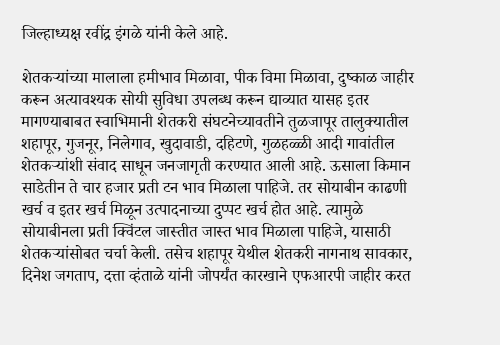जिल्हाध्यक्ष रवींद्र इंगळे यांनी केले आहे.

शेतकऱ्यांच्या मालाला हमीभाव मिळावा, पीक विमा मिळावा, दुष्काळ जाहीर करून अत्यावश्यक सोयी सुविधा उपलब्ध करून द्याव्यात यासह इतर मागण्याबाबत स्वाभिमानी शेतकरी संघटनेच्यावतीने तुळजापूर तालुक्यातील शहापूर, गुजनूर, निलेगाव, खुदावाडी, दहिटणे, गुळहळ्ळी आदी गावांतील शेतकऱ्यांशी संवाद साधून जनजागृती करण्यात आली आहे. ऊसाला किमान साडेतीन ते चार हजार प्रती टन भाव मिळाला पाहिजे. तर सोयाबीन काढणी खर्च व इतर खर्च मिळून उत्पादनाच्या दुप्पट खर्च होत आहे. त्यामुळे सोयाबीनला प्रती क्विंटल जास्तीत जास्त भाव मिळाला पाहिजे, यासाठी शेतकऱ्यांसोबत चर्चा केली. तसेच शहापूर येथील शेतकरी नागनाथ सावकार, दिनेश जगताप, दत्ता व्हंताळे यांनी जोपर्यंत कारखाने एफआरपी जाहीर करत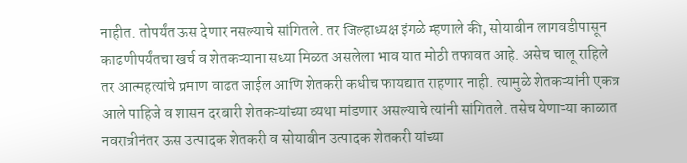नाहीत. तोपर्यंत ऊस देणार नसल्याचे सांगितले. तर जिल्हाध्यक्ष इंगळे म्हणाले की, सोयाबीन लागवडीपासून काढणीपर्यंतचा खर्च व शेतकऱ्याना सध्या मिळत असलेला भाव यात मोठी तफावत आहे. असेच चालू राहिले तर आत्महत्यांचे प्रमाण वाढत जाईल आणि शेतकरी कधीच फायद्यात राहणार नाही. त्यामुळे शेतकऱ्यांनी एकत्र आले पाहिजे व शासन दरबारी शेतकऱ्यांच्या व्यथा मांडणार असल्याचे त्यांनी सांगितले. तसेच येणाऱ्या काळात नवरात्रीनंतर ऊस उत्पादक शेतकरी व सोयाबीन उत्पादक शेतकरी यांच्या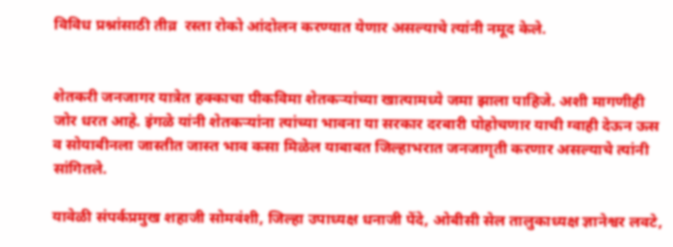विविध प्रश्नांसाठी तीव्र  रस्ता रोको आंदोलन करण्यात येणार असल्याचे त्यांनी नमूद केले.


शेतकरी जनजागर यात्रेत हक्काचा पीकविमा शेतकऱ्यांच्या खात्यामध्ये जमा झाला पाहिजे. अशी मागणीही जोर धरत आहे. इंगळे यांनी शेतकऱ्यांना त्यांच्या भावना या सरकार दरबारी पोहोचणार याची ग्वाही देऊन ऊस व सोयाबीनला जास्तीत जास्त भाव कसा मिळेल याबाबत जिल्हाभरात जनजागृती करणार असल्याचे त्यांनी सांगितले.

यावेळी संपर्कप्रमुख शहाजी सोमवंशी, जिल्हा उपाध्यक्ष धनाजी पेंदे, ओबीसी सेल तालुकाध्यक्ष ज्ञानेश्वर लवटे,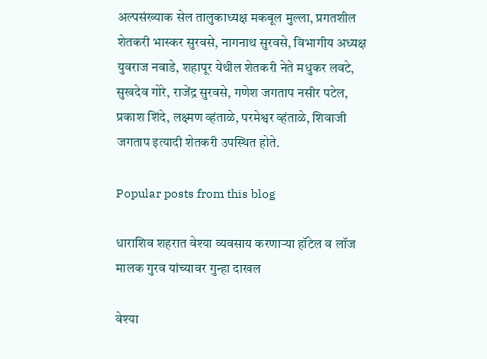अल्पसंख्याक सेल तालुकाध्यक्ष मकबूल मुल्ला, प्रगतशील शेतकरी भास्कर सुरवसे, नागनाथ सुरवसे, विभागीय अध्यक्ष युवराज नवाडे, शहापूर येथील शेतकरी नेते मधुकर लवटे, सुखदेव गोरे, राजेंद्र सुरवसे, गणेश जगताप नसीर पटेल, प्रकाश शिंदे, लक्ष्मण व्हंताळे, परमेश्वर व्हंताळे, शिवाजी जगताप इत्यादी शेतकरी उपस्थित होते.

Popular posts from this blog

धाराशिव शहरात वेश्या व्यवसाय करणाऱ्या हॉटेल व लॉज मालक गुरव यांच्यावर गुन्हा दाखल

वेश्या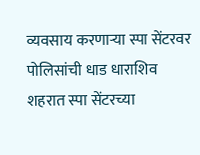व्यवसाय करणाऱ्या स्पा सेंटरवर पोलिसांची धाड धाराशिव शहरात स्पा सेंटरच्या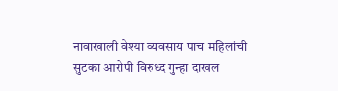नावाखाली वेश्या व्यवसाय पाच महिलांची सुटका आरोपी विरुध्द गुन्हा दाखल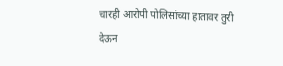चारही आरोपी पोलिसांच्या हातावर तुरी देऊन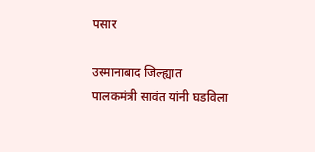पसार

उस्मानाबाद जिल्ह्यात पालकमंत्री सावंत यांनी घडविला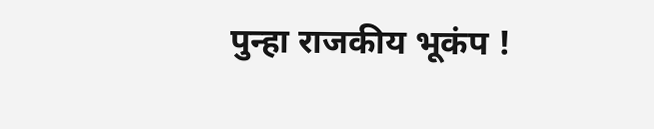पुन्हा राजकीय भूकंप !